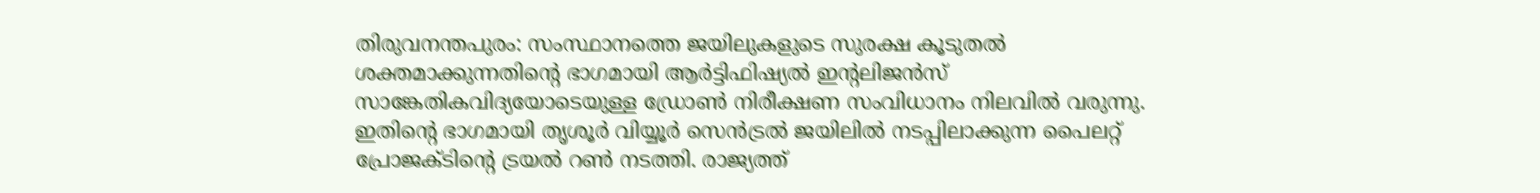തിരുവനന്തപുരം: സംസ്ഥാനത്തെ ജയിലുകളുടെ സുരക്ഷ കൂടുതൽ ശക്തമാക്കുന്നതിന്റെ ഭാഗമായി ആർട്ടിഫിഷ്യൽ ഇന്റലിജൻസ് സാങ്കേതികവിദ്യയോടെയുള്ള ഡ്രോൺ നിരീക്ഷണ സംവിധാനം നിലവിൽ വരുന്നു. ഇതിന്റെ ഭാഗമായി തൃശൂർ വിയ്യൂർ സെൻട്രൽ ജയിലിൽ നടപ്പിലാക്കുന്ന പൈലറ്റ് പ്രോജക്ടിന്റെ ട്രയൽ റൺ നടത്തി. രാജ്യത്ത്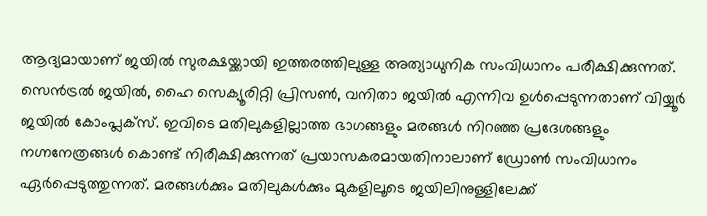ആദ്യമായാണ് ജയിൽ സുരക്ഷയ്ക്കായി ഇത്തരത്തിലുള്ള അത്യാധുനിക സംവിധാനം പരീക്ഷിക്കുന്നത്.
സെൻട്രൽ ജയിൽ, ഹൈ സെക്യൂരിറ്റി പ്രിസൺ, വനിതാ ജയിൽ എന്നിവ ഉൾപ്പെടുന്നതാണ് വിയ്യൂർ ജയിൽ കോംപ്ലക്സ്. ഇവിടെ മതിലുകളില്ലാത്ത ഭാഗങ്ങളും മരങ്ങൾ നിറഞ്ഞ പ്രദേശങ്ങളും നഗ്നനേത്രങ്ങൾ കൊണ്ട് നിരീക്ഷിക്കുന്നത് പ്രയാസകരമായതിനാലാണ് ഡ്രോൺ സംവിധാനം ഏർപ്പെടുത്തുന്നത്. മരങ്ങൾക്കും മതിലുകൾക്കും മുകളിലൂടെ ജയിലിനുള്ളിലേക്ക്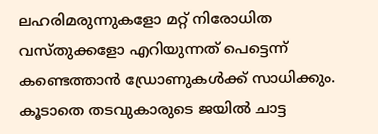ലഹരിമരുന്നുകളോ മറ്റ് നിരോധിത വസ്തുക്കളോ എറിയുന്നത് പെട്ടെന്ന് കണ്ടെത്താൻ ഡ്രോണുകൾക്ക് സാധിക്കും.
കൂടാതെ തടവുകാരുടെ ജയിൽ ചാട്ട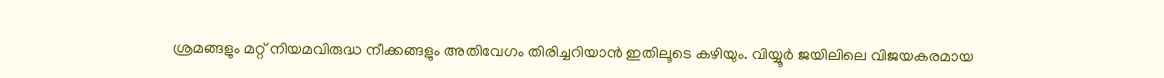ശ്രമങ്ങളും മറ്റ് നിയമവിരുദ്ധ നീക്കങ്ങളും അതിവേഗം തിരിച്ചറിയാൻ ഇതിലൂടെ കഴിയും. വിയ്യൂർ ജയിലിലെ വിജയകരമായ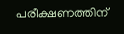പരീക്ഷണത്തിന്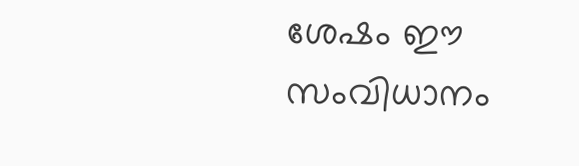ശേഷം ഈ സംവിധാനം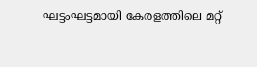ഘട്ടംഘട്ടമായി കേരളത്തിലെ മറ്റ്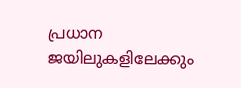പ്രധാന ജയിലുകളിലേക്കും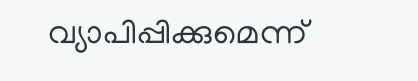വ്യാപിപ്പിക്കുമെന്ന്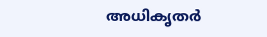അധികൃതർ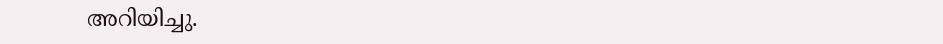അറിയിച്ചു.